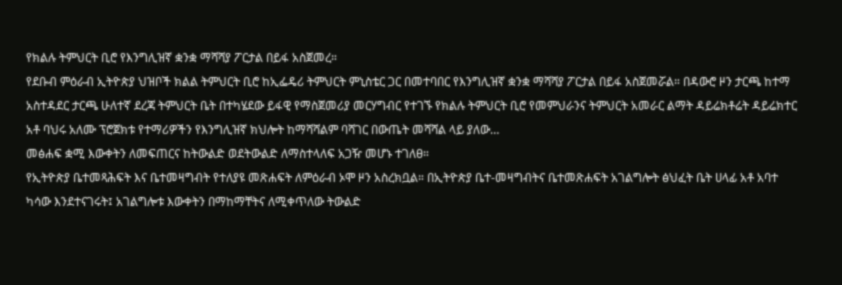የክልሉ ትምህርት ቢሮ የእንግሊዝኛ ቋንቋ ማሻሻያ ፖርታል በይፋ አስጀመረ።
የደቡብ ምዕራብ ኢትዮጵያ ህዝቦች ክልል ትምህርት ቢሮ ከኢፌዴሪ ትምህርት ምኒስቴር ጋር በመተባበር የእንግሊዝኛ ቋንቋ ማሻሻያ ፖርታል በይፋ አስጀመሯል። በዳውሮ ዞን ታርጫ ከተማ አስተዳደር ታርጫ ሁለተኛ ደረጃ ትምህርት ቤት በተካሄደው ይፋዊ የማስጀመሪያ መርሃግብር የተገኙ የክልሉ ትምህርት ቢሮ የመምህራንና ትምህርት አመራር ልማት ዳይሬክቶሬት ዳይሬክተር አቶ ባህሩ አለሙ ፕሮጀክቱ የተማሪዎችን የእንግሊዝኛ ክህሎት ከማሻሻልም ባሻገር በውጤት መሻሻል ላይ ያለው…
መፅሐፍ ቋሚ እውቀትን ለመፍጠርና ከትውልድ ወደትውልድ ለማስተላለፍ አጋዥ መሆኑ ተገለፀ።
የኢትዮጵያ ቤተመጻሕፍት እና ቤተመዛግብት የተለያዩ መጽሐፍት ለምዕራብ ኦሞ ዞን አስረክቧል። በኢትዮጵያ ቤተ-መዛግብትና ቤተመጽሐፍት አገልግሎት ፅህፈት ቤት ሀላፊ አቶ አባተ ካሳው እንደተናገሩት፤ አገልግሎቱ እውቀትን በማከማቸትና ለሚቀጥለው ትውልድ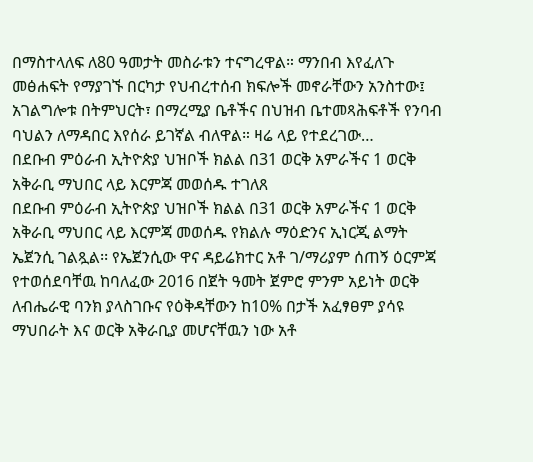በማስተላለፍ ለ80 ዓመታት መስራቱን ተናግረዋል። ማንበብ እየፈለጉ መፅሐፍት የማያገኙ በርካታ የህብረተሰብ ክፍሎች መኖራቸውን አንስተው፤ አገልግሎቱ በትምህርት፣ በማረሚያ ቤቶችና በህዝብ ቤተመጻሕፍቶች የንባብ ባህልን ለማዳበር እየሰራ ይገኛል ብለዋል። ዛሬ ላይ የተደረገው…
በደቡብ ምዕራብ ኢትዮጵያ ህዝቦች ክልል በ31 ወርቅ አምራችና 1 ወርቅ አቅራቢ ማህበር ላይ እርምጃ መወሰዱ ተገለጸ
በደቡብ ምዕራብ ኢትዮጵያ ህዝቦች ክልል በ31 ወርቅ አምራችና 1 ወርቅ አቅራቢ ማህበር ላይ እርምጃ መወሰዱ የክልሉ ማዕድንና ኢነርጂ ልማት ኤጀንሲ ገልጿል፡፡ የኤጀንሲው ዋና ዳይሬክተር አቶ ገ/ማሪያም ሰጠኝ ዕርምጃ የተወሰደባቸዉ ከባለፈው 2016 በጀት ዓመት ጀምሮ ምንም አይነት ወርቅ ለብሔራዊ ባንክ ያላስገቡና የዕቅዳቸውን ከ10% በታች አፈፃፀም ያሳዩ ማህበራት እና ወርቅ አቅራቢያ መሆናቸዉን ነው አቶ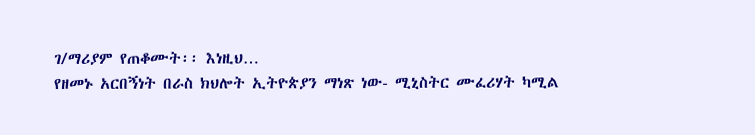ገ/ማሪያም የጠቆሙት፡፡ እነዚህ…
የዘመኑ አርበኝነት በራስ ክህሎት ኢትዮጵያን ማነጽ ነው- ሚኒስትር ሙፈሪሃት ካሚል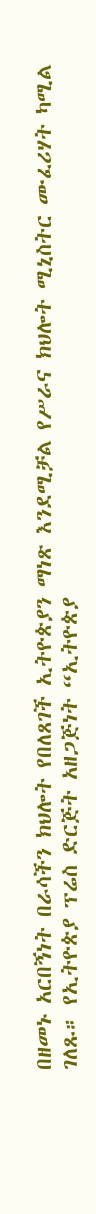በዘመኑ አርበኝነት በራሳችን ክህሎት የበለጸገች ኢትዮጵያን ማነጽ እንደሚቻል የሥራና ክህሎት ሚኒስትር ሙፈሪሃት ካሚል ገለጹ። የኢትዮጵያ ፕሬስ ድርጅት አዘጋጅነት “ኢትዮጵያ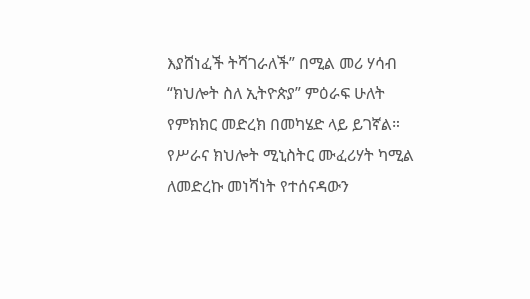እያሸነፈች ትሻገራለች” በሚል መሪ ሃሳብ “ክህሎት ስለ ኢትዮጵያ” ምዕራፍ ሁለት የምክክር መድረክ በመካሄድ ላይ ይገኛል። የሥራና ክህሎት ሚኒስትር ሙፈሪሃት ካሚል ለመድረኩ መነሻነት የተሰናዳውን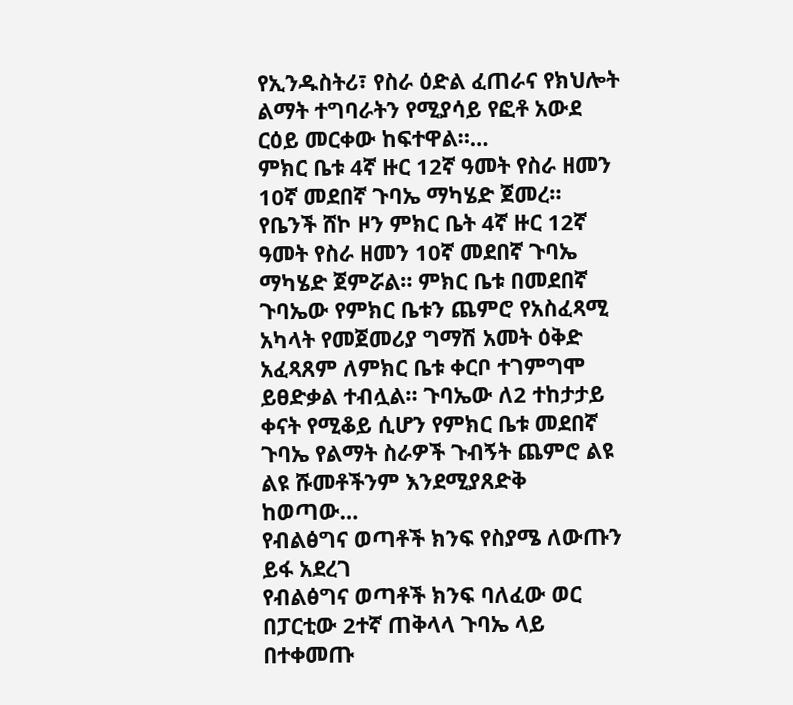የኢንዱስትሪ፣ የስራ ዕድል ፈጠራና የክህሎት ልማት ተግባራትን የሚያሳይ የፎቶ አውደ ርዕይ መርቀው ከፍተዋል።…
ምክር ቤቱ 4ኛ ዙር 12ኛ ዓመት የስራ ዘመን 10ኛ መደበኛ ጉባኤ ማካሄድ ጀመረ።
የቤንች ሸኮ ዞን ምክር ቤት 4ኛ ዙር 12ኛ ዓመት የስራ ዘመን 10ኛ መደበኛ ጉባኤ ማካሄድ ጀምሯል። ምክር ቤቱ በመደበኛ ጉባኤው የምክር ቤቱን ጨምሮ የአስፈጻሚ አካላት የመጀመሪያ ግማሽ አመት ዕቅድ አፈጻጸም ለምክር ቤቱ ቀርቦ ተገምግሞ ይፀድቃል ተብሏል። ጉባኤው ለ2 ተከታታይ ቀናት የሚቆይ ሲሆን የምክር ቤቱ መደበኛ ጉባኤ የልማት ስራዎች ጉብኝት ጨምሮ ልዩ ልዩ ሹመቶችንም እንደሚያጸድቅ ከወጣው…
የብልፅግና ወጣቶች ክንፍ የስያሜ ለውጡን ይፋ አደረገ
የብልፅግና ወጣቶች ክንፍ ባለፈው ወር በፓርቲው 2ተኛ ጠቅላላ ጉባኤ ላይ በተቀመጡ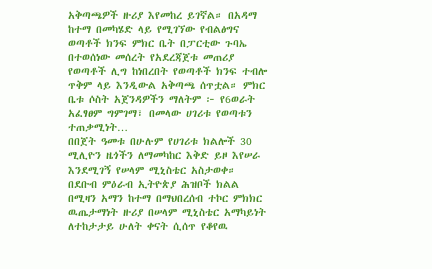አቅጣጫዎች ዙሪያ እየመከረ ይገኛል። በአዳማ ከተማ በመካሄድ ላይ የሚገኘው የብልፅግና ወጣቶች ክንፍ ምክር ቤት በፓርቲው ጉባኤ በተወሰነው መሰረት የአደረጃጀቱ መጠሪያ የወጣቶች ሊግ ከነበረበት የወጣቶች ክንፍ ተብሎ ጥቅም ላይ እንዲውል አቅጣጫ ሰጥቷል። ምክር ቤቱ ሶስት አጀንዳዎችን ማለትም ፦ የ6ወራት አፈፃፀም ግምገማ፣ በመላው ሀገሪቱ የወጣቱን ተጠቃሚነት…
በበጀት ዓመቱ በሁሉም የሀገሪቱ ክልሎች 30 ሚሊዮን ዜጎችን ለማመካከር እቅድ ይዞ እየሠራ እንደሚገኝ የሠላም ሚኒስቴር አስታወቀ።
በደቡብ ምዕራብ ኢትዮጵያ ሕዝቦች ክልል በሚዛን አማን ከተማ በማህበረሰብ ተኮር ምክክር ዉጤታማነት ዙሪያ በሠላም ሚኒስቴር አማካይነት ለተከታታይ ሁለት ቀናት ሲሰጥ የቆየዉ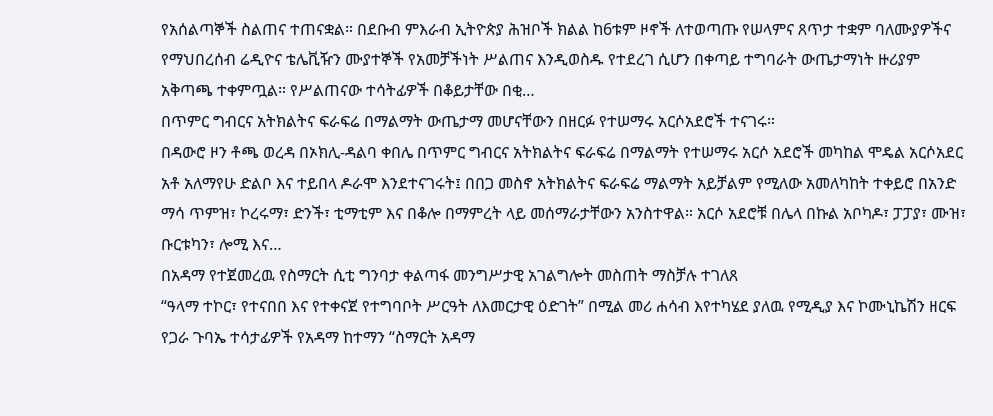የአሰልጣኞች ስልጠና ተጠናቋል። በደቡብ ምእራብ ኢትዮጵያ ሕዝቦች ክልል ከ6ቱም ዞኖች ለተወጣጡ የሠላምና ጸጥታ ተቋም ባለሙያዎችና የማህበረሰብ ሬዲዮና ቴሌቪዥን ሙያተኞች የአመቻችነት ሥልጠና እንዲወስዱ የተደረገ ሲሆን በቀጣይ ተግባራት ውጤታማነት ዙሪያም አቅጣጫ ተቀምጧል። የሥልጠናው ተሳትፊዎች በቆይታቸው በቂ…
በጥምር ግብርና አትክልትና ፍራፍሬ በማልማት ውጤታማ መሆናቸውን በዘርፉ የተሠማሩ አርሶአደሮች ተናገሩ።
በዳውሮ ዞን ቶጫ ወረዳ በኦክሊ-ዳልባ ቀበሌ በጥምር ግብርና አትክልትና ፍራፍሬ በማልማት የተሠማሩ አርሶ አደሮች መካከል ሞዴል አርሶአደር አቶ አለማየሁ ድልቦ እና ተይበላ ዶራሞ እንደተናገሩት፤ በበጋ መስኖ አትክልትና ፍራፍሬ ማልማት አይቻልም የሚለው አመለካከት ተቀይሮ በአንድ ማሳ ጥምዝ፣ ኮረሩማ፣ ድንች፣ ቲማቲም እና በቆሎ በማምረት ላይ መሰማራታቸውን አንስተዋል። አርሶ አደሮቹ በሌላ በኩል አቦካዶ፣ ፓፓያ፣ ሙዝ፣ ቡርቱካን፣ ሎሚ እና…
በአዳማ የተጀመረዉ የስማርት ሲቲ ግንባታ ቀልጣፋ መንግሥታዊ አገልግሎት መስጠት ማስቻሉ ተገለጸ
“ዓላማ ተኮር፣ የተናበበ እና የተቀናጀ የተግባቦት ሥርዓት ለእመርታዊ ዕድገት” በሚል መሪ ሐሳብ እየተካሄደ ያለዉ የሚዲያ እና ኮሙኒኬሽን ዘርፍ የጋራ ጉባኤ ተሳታፊዎች የአዳማ ከተማን “ስማርት አዳማ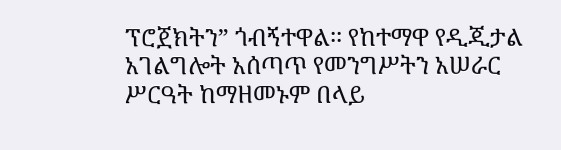ፕሮጀክትን” ጎብኝተዋል፡፡ የከተማዋ የዲጂታል አገልግሎት አሰጣጥ የመንግሥትን አሠራር ሥርዓት ከማዘመኑም በላይ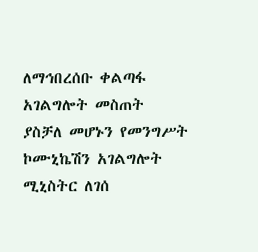ለማኅበረሰቡ ቀልጣፋ አገልግሎት መስጠት ያስቻለ መሆኑን የመንግሥት ኮሙኒኬሽን አገልግሎት ሚኒስትር ለገሰ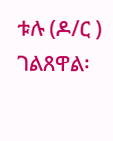ቱሉ (ዶ/ር ) ገልጸዋል፡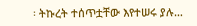፡ ትኩረት ተሰጥቷቸው እየተሠሩ ያሉ…